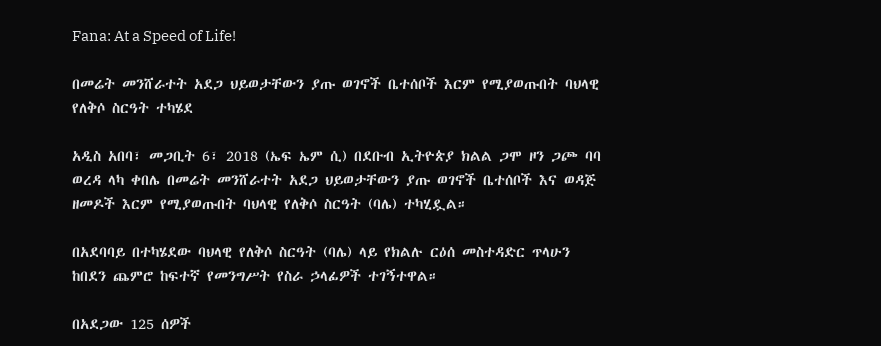Fana: At a Speed of Life!

በመሬት መንሸራተት አደጋ ህይወታቸውን ያጡ ወገኖች ቤተሰቦች እርም የሚያወጡበት ባህላዊ የለቅሶ ስርዓት ተካሄደ

አዲስ አበባ፣ መጋቢት 6፣ 2018 (ኤፍ ኤም ሲ) በደቡብ ኢትዮጵያ ክልል ጋሞ ዞን ጋጮ ባባ ወረዳ ላካ ቀበሌ በመሬት መንሸራተት አደጋ ህይወታቸውን ያጡ ወገኖች ቤተሰቦች እና ወዳጅ ዘመዶች እርም የሚያወጡበት ባህላዊ የለቅሶ ስርዓት (ባሌ) ተካሂዷል።

በአደባባይ በተካሄደው ባህላዊ የለቅሶ ስርዓት (ባሌ) ላይ የክልሉ ርዕሰ መስተዳድር ጥላሁን ከበደን ጨምሮ ከፍተኛ የመንግሥት የስራ ኃላፊዎች ተገኝተዋል።

በአደጋው 125 ሰዎች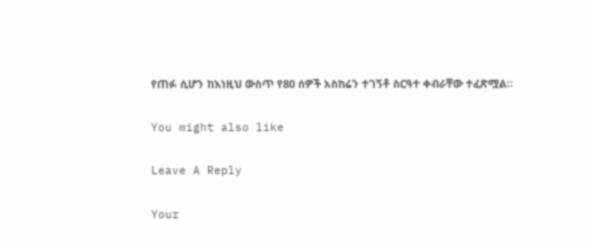የጠፉ ሲሆን ከእነዚህ ውስጥ የ80 ሰዎች አስከሬን ተገኝቶ ስርዓተ ቀብራቸው ተፈጽሟል።

You might also like

Leave A Reply

Your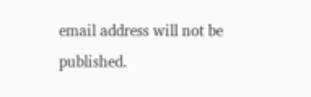email address will not be published.